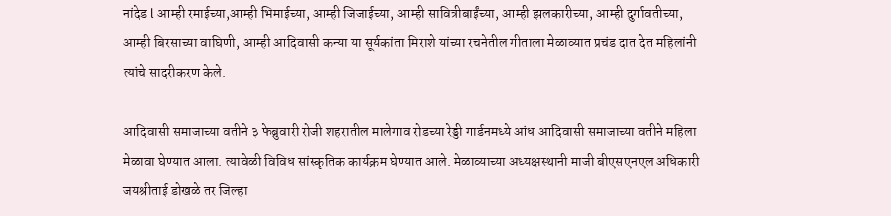नांदेड l आम्ही रमाईच्या,आम्ही भिमाईच्या, आम्ही जिजाईच्या, आम्ही सावित्रीबाईंच्या, आम्ही झलकारीच्या, आम्ही दुर्गावतीच्या, आम्ही बिरसाच्या वाघिणी, आम्ही आदिवासी कन्या या सूर्यकांता मिराशे यांच्या रचनेतील गीताला मेळाव्यात प्रचंड दात देत महिलांनी त्यांचे सादरीकरण केले.

आदिवासी समाजाच्या वतीने ३ फेब्रुवारी रोजी शहरातील मालेगाव रोडच्या रेड्डी गार्डनमध्ये आंध आदिवासी समाजाच्या वतीने महिला मेळावा घेण्यात आला. त्यावेळी विविध सांस्कृतिक कार्यक्रम घेण्यात आले. मेळाव्याच्या अध्यक्षस्थानी माजी बीएसएनएल अधिकारी जयश्रीताई डोखळे तर जिल्हा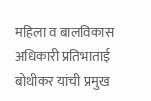महिला व बालविकास अधिकारी प्रतिभाताई बोथीकर यांची प्रमुख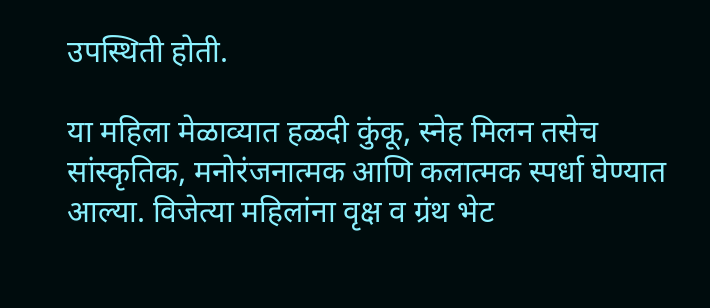उपस्थिती होती.

या महिला मेळाव्यात हळदी कुंकू, स्नेह मिलन तसेच सांस्कृतिक, मनोरंजनात्मक आणि कलात्मक स्पर्धा घेण्यात आल्या. विजेत्या महिलांना वृक्ष व ग्रंथ भेट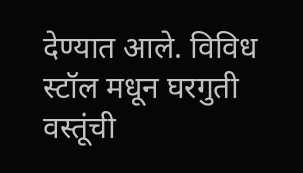देण्यात आले. विविध स्टॉल मधून घरगुती वस्तूंची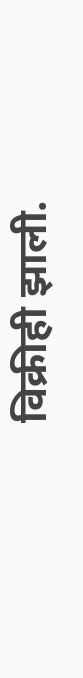विक्रीही झाली.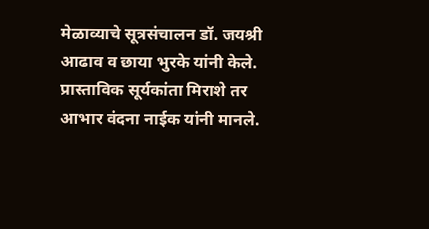मेळाव्याचे सूत्रसंचालन डॉ. जयश्री आढाव व छाया भुरके यांनी केले. प्रास्ताविक सूर्यकांता मिराशे तर आभार वंदना नाईक यांनी मानले.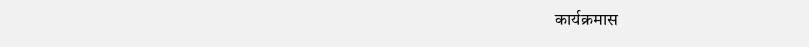कार्यक्रमास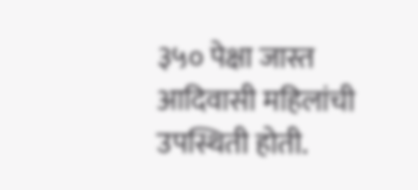३५० पेक्षा जास्त आदिवासी महिलांची उपस्थिती होती.